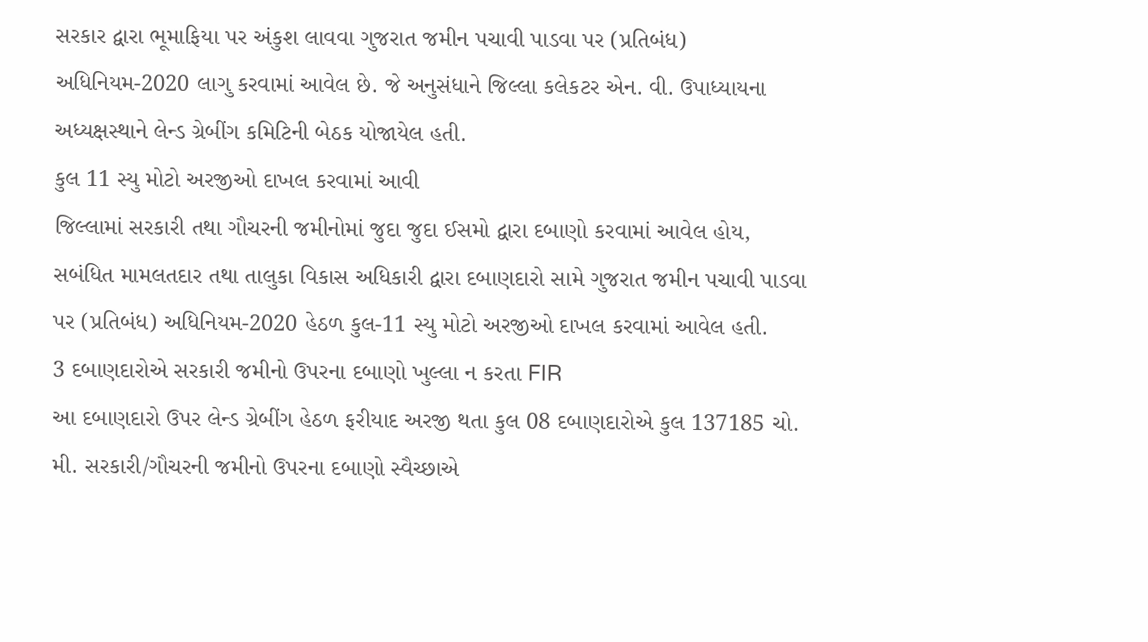સરકાર દ્વારા ભૂમાફિયા પર અંકુશ લાવવા ગુજરાત જમીન પચાવી પાડવા પર (પ્રતિબંધ) અધિનિયમ-2020 લાગુ કરવામાં આવેલ છે. જે અનુસંધાને જિલ્લા કલેકટર એન. વી. ઉપાધ્યાયના અધ્યક્ષસ્થાને લેન્ડ ગ્રેબીંગ કમિટિની બેઠક યોજાયેલ હતી.
કુલ 11 સ્યુ મોટો અરજીઓ દાખલ કરવામાં આવી
જિલ્લામાં સરકારી તથા ગૌચરની જમીનોમાં જુદા જુદા ઈસમો દ્વારા દબાણો કરવામાં આવેલ હોય, સબંધિત મામલતદાર તથા તાલુકા વિકાસ અધિકારી દ્વારા દબાણદારો સામે ગુજરાત જમીન પચાવી પાડવા પર (પ્રતિબંધ) અધિનિયમ-2020 હેઠળ કુલ-11 સ્યુ મોટો અરજીઓ દાખલ કરવામાં આવેલ હતી.
3 દબાણદારોએ સરકારી જમીનો ઉપરના દબાણો ખુલ્લા ન કરતા FIR
આ દબાણદારો ઉપર લેન્ડ ગ્રેબીંગ હેઠળ ફરીયાદ અરજી થતા કુલ 08 દબાણદારોએ કુલ 137185 ચો. મી. સરકારી/ગૌચરની જમીનો ઉપરના દબાણો સ્વૈચ્છાએ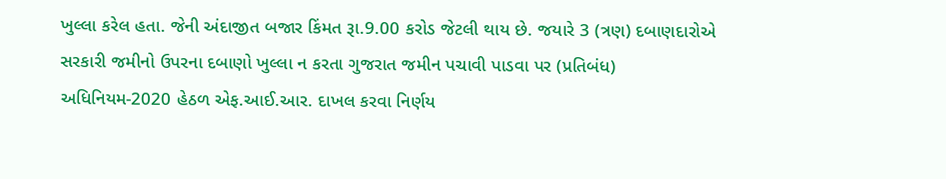ખુલ્લા કરેલ હતા. જેની અંદાજીત બજાર કિંમત રૂા.9.00 કરોડ જેટલી થાય છે. જયારે 3 (ત્રણ) દબાણદારોએ સરકારી જમીનો ઉપરના દબાણો ખુલ્લા ન કરતા ગુજરાત જમીન પચાવી પાડવા પર (પ્રતિબંધ) અધિનિયમ-2020 હેઠળ એફ.આઈ.આર. દાખલ કરવા નિર્ણય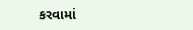કરવામાં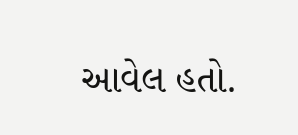આવેલ હતો.